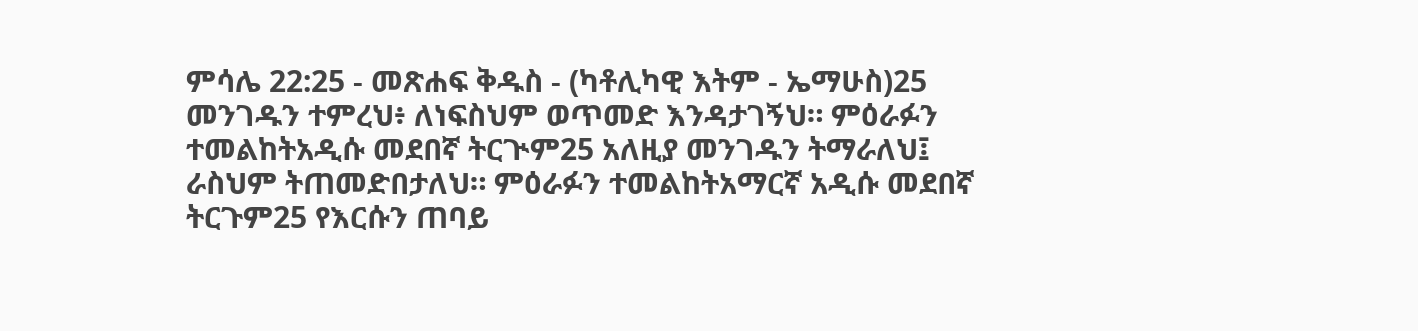ምሳሌ 22:25 - መጽሐፍ ቅዱስ - (ካቶሊካዊ እትም - ኤማሁስ)25 መንገዱን ተምረህ፥ ለነፍስህም ወጥመድ እንዳታገኝህ። ምዕራፉን ተመልከትአዲሱ መደበኛ ትርጒም25 አለዚያ መንገዱን ትማራለህ፤ ራስህም ትጠመድበታለህ። ምዕራፉን ተመልከትአማርኛ አዲሱ መደበኛ ትርጉም25 የእርሱን ጠባይ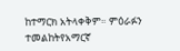ከተማርክ አትላቀቅም። ምዕራፉን ተመልከትየአማርኛ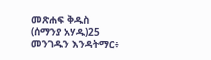መጽሐፍ ቅዱስ (ሰማንያ አሃዱ)25 መንገዱን እንዳትማር፥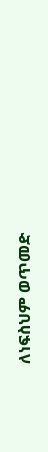ለነፍስህም ወጥመድ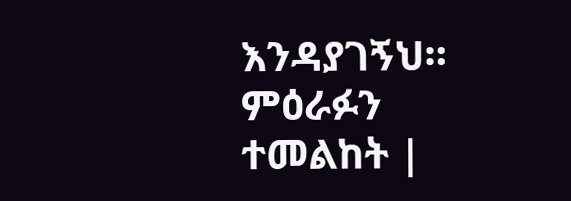እንዳያገኝህ። ምዕራፉን ተመልከት |